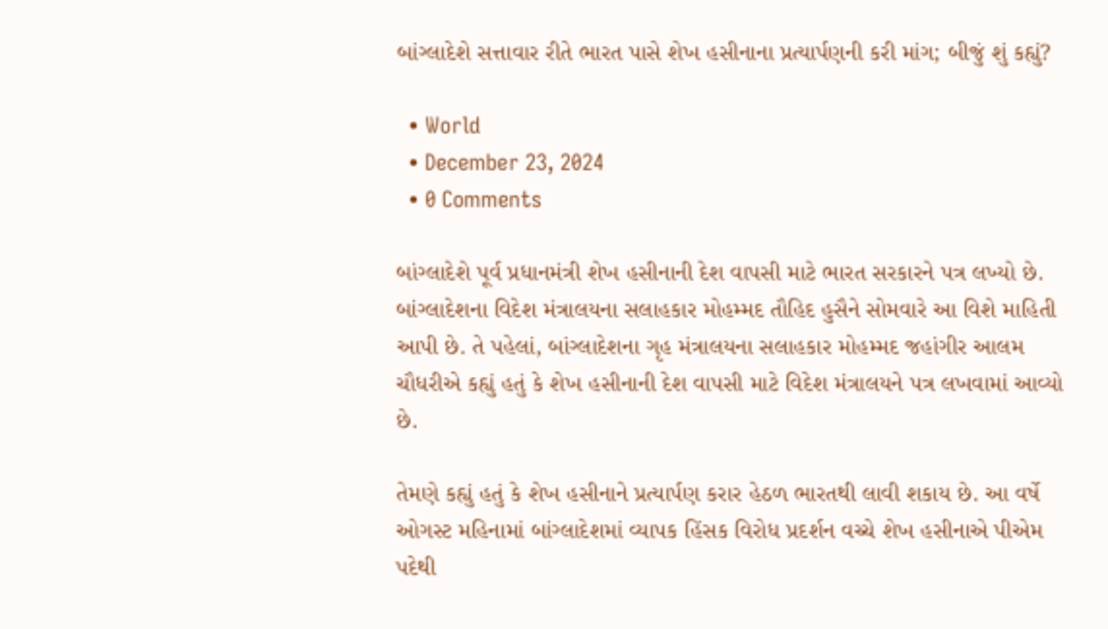બાંગ્લાદેશે સત્તાવાર રીતે ભારત પાસે શેખ હસીનાના પ્રત્યાર્પણની કરી માંગ; બીજું શું કહ્યું?

  • World
  • December 23, 2024
  • 0 Comments

બાંગ્લાદેશે પૂર્વ પ્રધાનમંત્રી શેખ હસીનાની દેશ વાપસી માટે ભારત સરકારને પત્ર લખ્યો છે. બાંગ્લાદેશના વિદેશ મંત્રાલયના સલાહકાર મોહમ્મદ તૌહિદ હુસૈને સોમવારે આ વિશે માહિતી આપી છે. તે પહેલાં, બાંગ્લાદેશના ગૃહ મંત્રાલયના સલાહકાર મોહમ્મદ જહાંગીર આલમ ચૌધરીએ કહ્યું હતું કે શેખ હસીનાની દેશ વાપસી માટે વિદેશ મંત્રાલયને પત્ર લખવામાં આવ્યો છે.

તેમણે કહ્યું હતું કે શેખ હસીનાને પ્રત્યાર્પણ કરાર હેઠળ ભારતથી લાવી શકાય છે. આ વર્ષે ઓગસ્ટ મહિનામાં બાંગ્લાદેશમાં વ્યાપક હિંસક વિરોધ પ્રદર્શન વચ્ચે શેખ હસીનાએ પીએમ પદેથી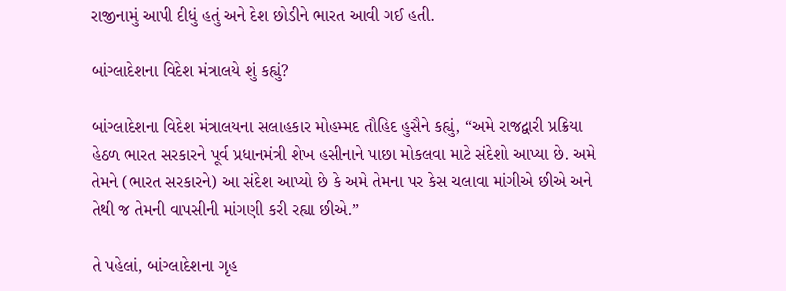રાજીનામું આપી દીધું હતું અને દેશ છોડીને ભારત આવી ગઈ હતી.

બાંગ્લાદેશના વિદેશ મંત્રાલયે શું કહ્યું?

બાંગ્લાદેશના વિદેશ મંત્રાલયના સલાહકાર મોહમ્મદ તૌહિદ હુસૈને કહ્યું, “અમે રાજદ્વારી પ્રક્રિયા હેઠળ ભારત સરકારને પૂર્વ પ્રધાનમંત્રી શેખ હસીનાને પાછા મોકલવા માટે સંદેશો આપ્યા છે. અમે તેમને (ભારત સરકારને) આ સંદેશ આપ્યો છે કે અમે તેમના પર કેસ ચલાવા માંગીએ છીએ અને તેથી જ તેમની વાપસીની માંગણી કરી રહ્યા છીએ.”

તે પહેલાં, બાંગ્લાદેશના ગૃહ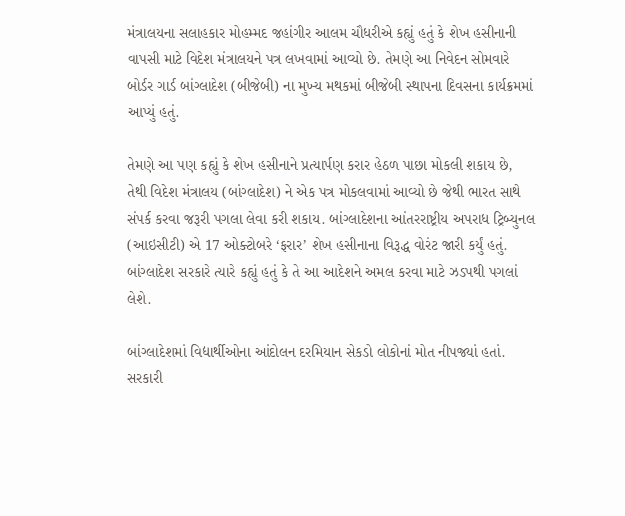મંત્રાલયના સલાહકાર મોહમ્મદ જહાંગીર આલમ ચૌધરીએ કહ્યું હતું કે શેખ હસીનાની વાપસી માટે વિદેશ મંત્રાલયને પત્ર લખવામાં આવ્યો છે. તેમણે આ નિવેદન સોમવારે બોર્ડર ગાર્ડ બાંગ્લાદેશ (બીજેબી) ના મુખ્ય મથકમાં બીજેબી સ્થાપના દિવસના કાર્યક્રમમાં આપ્યું હતું.

તેમણે આ પણ કહ્યું કે શેખ હસીનાને પ્રત્યાર્પણ કરાર હેઠળ પાછા મોકલી શકાય છે, તેથી વિદેશ મંત્રાલય (બાંગ્લાદેશ) ને એક પત્ર મોકલવામાં આવ્યો છે જેથી ભારત સાથે સંપર્ક કરવા જરૂરી પગલા લેવા કરી શકાય. બાંગ્લાદેશના આંતરરાષ્ટ્રીય અપરાધ ટ્રિબ્યુનલ (આઇસીટી) એ 17 ઓક્ટોબરે ‘ફરાર’ શેખ હસીનાના વિરૂદ્ધ વોરંટ જારી કર્યું હતું. બાંગ્લાદેશ સરકારે ત્યારે કહ્યું હતું કે તે આ આદેશને અમલ કરવા માટે ઝડપથી પગલાં લેશે.

બાંગ્લાદેશમાં વિદ્યાર્થીઓના આંદોલન દરમિયાન સેકડો લોકોનાં મોત નીપજ્યાં હતાં. સરકારી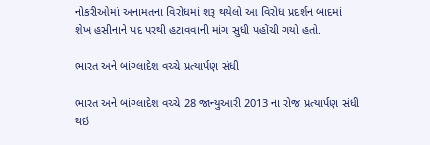નોકરીઓમાં અનામતના વિરોધમાં શરૂ થયેલો આ વિરોધ પ્રદર્શન બાદમાં શેખ હસીનાને પદ પરથી હટાવવાની માંગ સુધી પહોંચી ગયો હતો.

ભારત અને બાંગ્લાદેશ વચ્ચે પ્રત્યાર્પણ સંધી

ભારત અને બાંગ્લાદેશ વચ્ચે 28 જાન્યુઆરી 2013 ના રોજ પ્રત્યાર્પણ સંધી થઇ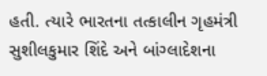હતી. ત્યારે ભારતના તત્કાલીન ગૃહમંત્રી સુશીલકુમાર શિંદે અને બાંગ્લાદેશના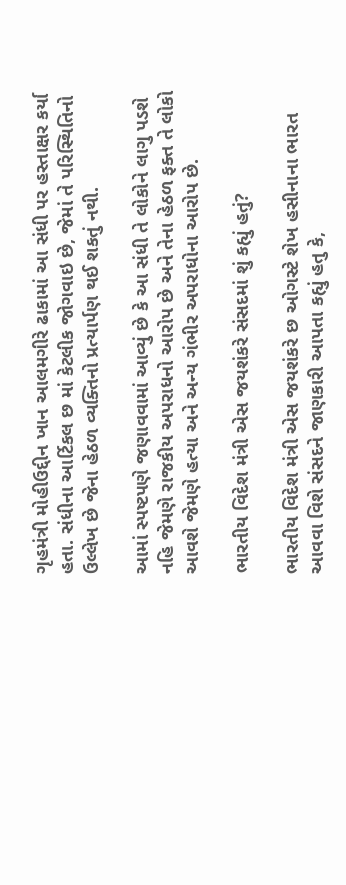ગૃહમંત્રી મોહીઉદ્દીન ખાન આલમગીરે ઢાકામાં આ સંધી પર હસ્તાક્ષર કર્યા હતા. સંધીના આર્ટિકલ છ માં કેટલીક જોગવાઇ છે, જેમાં તે પરિસ્થિતિનો ઉલ્લેખ છે જેના હેઠળ વ્યક્તિનો પ્રત્યાર્પણ થઈ શકતું નથી.

આમાં સ્પષ્ટપણે જણાવવામાં આવ્યું છે કે આ સંધી તે લોકોને લાગુ પડશે નહિ જેમણે રાજકીય અપરાધનો આરોપ છે અને તેના હેઠળ ફક્ત તે લોકો આવશે જેમણે હત્યા અને અન્ય ગંભીર અપરાધોના આરોપ છે.

ભારતીય વિદેશ મંત્રી એસ જયશંકરે સંસદમાં શું કહ્યું હતું?

ભારતીય વિદેશ મંત્રી એસ જયશંકરે છ ઓગસ્ટે શેખ હસીનાના ભારત આવવા વિશે સંસદને જાણકારી આપતા કહ્યું હતુ કે,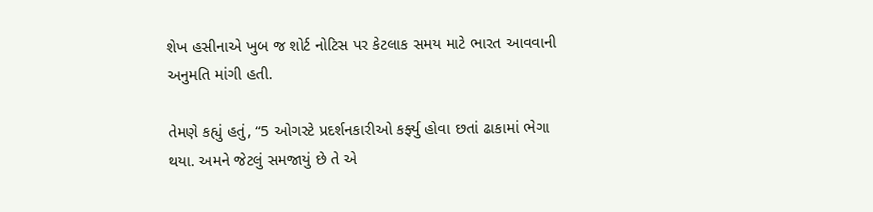શેખ હસીનાએ ખુબ જ શોર્ટ નોટિસ પર કેટલાક સમય માટે ભારત આવવાની અનુમતિ માંગી હતી.

તેમણે કહ્યું હતું, “5 ઓગસ્ટે પ્રદર્શનકારીઓ કર્ફ્યુ હોવા છતાં ઢાકામાં ભેગા થયા. અમને જેટલું સમજાયું છે તે એ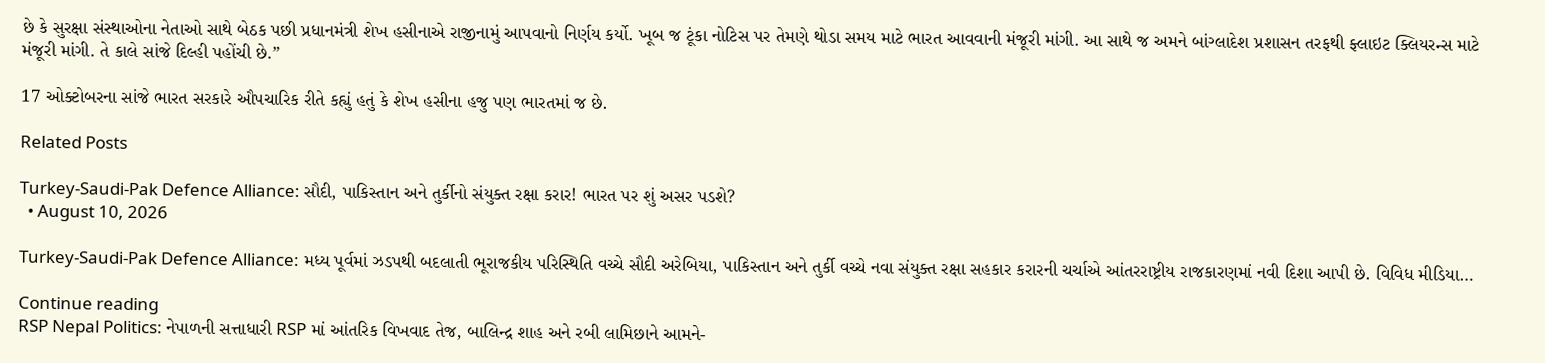છે કે સુરક્ષા સંસ્થાઓના નેતાઓ સાથે બેઠક પછી પ્રધાનમંત્રી શેખ હસીનાએ રાજીનામું આપવાનો નિર્ણય કર્યો. ખૂબ જ ટૂંકા નોટિસ પર તેમણે થોડા સમય માટે ભારત આવવાની મંજૂરી માંગી. આ સાથે જ અમને બાંગ્લાદેશ પ્રશાસન તરફથી ફ્લાઇટ ક્લિયરન્સ માટે મંજૂરી માંગી. તે કાલે સાંજે દિલ્હી પહોંચી છે.”

17 ઓક્ટોબરના સાંજે ભારત સરકારે ઔપચારિક રીતે કહ્યું હતું કે શેખ હસીના હજુ પણ ભારતમાં જ છે.

Related Posts

Turkey-Saudi-Pak Defence Alliance: સૌદી, પાકિસ્તાન અને તુર્કીનો સંયુક્ત રક્ષા કરાર! ભારત પર શું અસર પડશે?
  • August 10, 2026

Turkey-Saudi-Pak Defence Alliance: મધ્ય પૂર્વમાં ઝડપથી બદલાતી ભૂરાજકીય પરિસ્થિતિ વચ્ચે સૌદી અરેબિયા, પાકિસ્તાન અને તુર્કી વચ્ચે નવા સંયુક્ત રક્ષા સહકાર કરારની ચર્ચાએ આંતરરાષ્ટ્રીય રાજકારણમાં નવી દિશા આપી છે. વિવિધ મીડિયા…

Continue reading
RSP Nepal Politics: નેપાળની સત્તાધારી RSP માં આંતરિક વિખવાદ તેજ, બાલિન્દ્ર શાહ અને રબી લામિછાને આમને-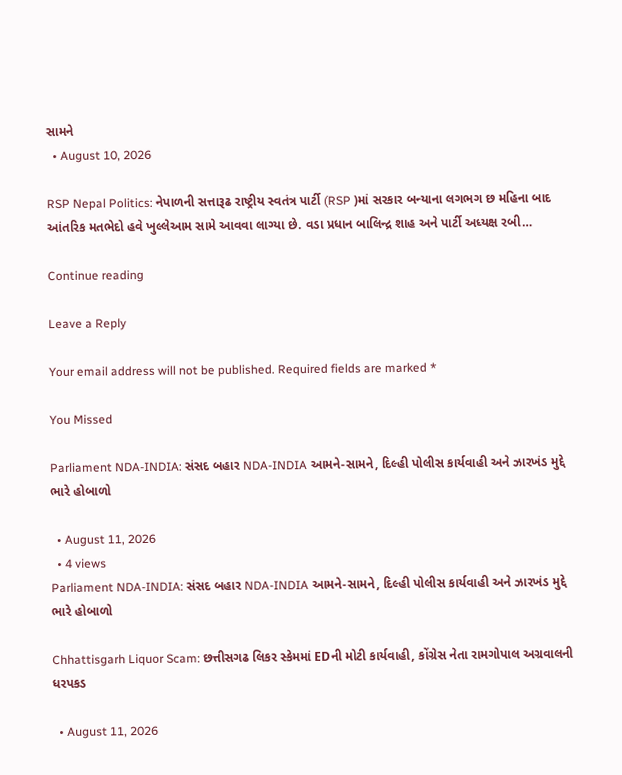સામને
  • August 10, 2026

RSP Nepal Politics: નેપાળની સત્તારૂઢ રાષ્ટ્રીય સ્વતંત્ર પાર્ટી (RSP )માં સરકાર બન્યાના લગભગ છ મહિના બાદ આંતરિક મતભેદો હવે ખુલ્લેઆમ સામે આવવા લાગ્યા છે. વડા પ્રધાન બાલિન્દ્ર શાહ અને પાર્ટી અધ્યક્ષ રબી…

Continue reading

Leave a Reply

Your email address will not be published. Required fields are marked *

You Missed

Parliament NDA-INDIA: સંસદ બહાર NDA-INDIA આમને-સામને, દિલ્હી પોલીસ કાર્યવાહી અને ઝારખંડ મુદ્દે ભારે હોબાળો

  • August 11, 2026
  • 4 views
Parliament NDA-INDIA: સંસદ બહાર NDA-INDIA આમને-સામને, દિલ્હી પોલીસ કાર્યવાહી અને ઝારખંડ મુદ્દે ભારે હોબાળો

Chhattisgarh Liquor Scam: છત્તીસગઢ લિકર સ્કેમમાં EDની મોટી કાર્યવાહી, કોંગ્રેસ નેતા રામગોપાલ અગ્રવાલની ધરપકડ

  • August 11, 2026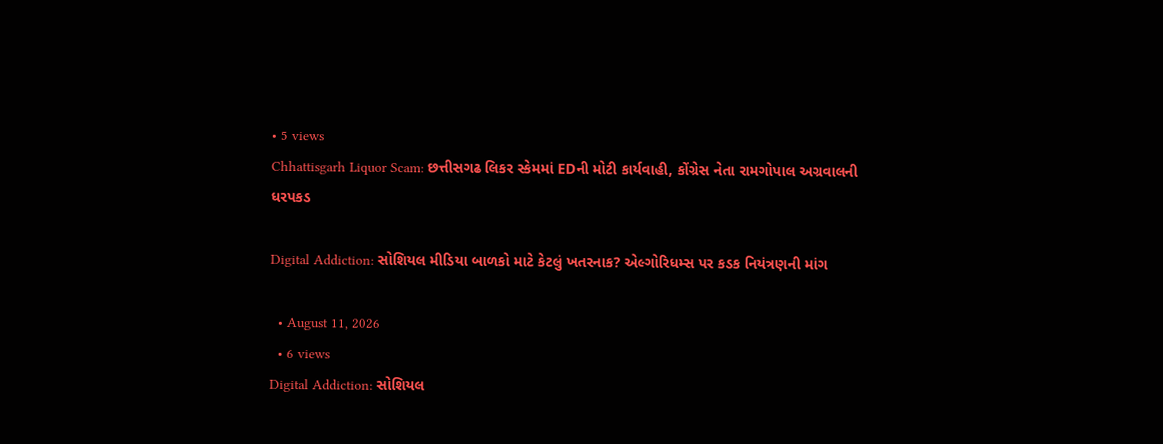• 5 views
Chhattisgarh Liquor Scam: છત્તીસગઢ લિકર સ્કેમમાં EDની મોટી કાર્યવાહી, કોંગ્રેસ નેતા રામગોપાલ અગ્રવાલની ધરપકડ

Digital Addiction: સોશિયલ મીડિયા બાળકો માટે કેટલું ખતરનાક? એલ્ગોરિધમ્સ પર કડક નિયંત્રણની માંગ

  • August 11, 2026
  • 6 views
Digital Addiction: સોશિયલ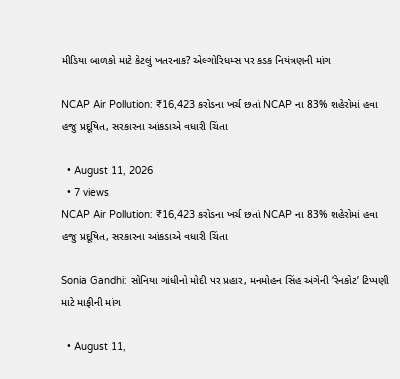મીડિયા બાળકો માટે કેટલું ખતરનાક? એલ્ગોરિધમ્સ પર કડક નિયંત્રણની માંગ

NCAP Air Pollution: ₹16,423 કરોડના ખર્ચ છતાં NCAP ના 83% શહેરોમાં હવા હજુ પ્રદૂષિત, સરકારના આંકડાએ વધારી ચિંતા

  • August 11, 2026
  • 7 views
NCAP Air Pollution: ₹16,423 કરોડના ખર્ચ છતાં NCAP ના 83% શહેરોમાં હવા હજુ પ્રદૂષિત, સરકારના આંકડાએ વધારી ચિંતા

Sonia Gandhi: સોનિયા ગાંધીનો મોદી પર પ્રહાર, મનમોહન સિંહ અંગેની ‘રેનકોટ’ ટિપ્પણી માટે માફીની માંગ

  • August 11,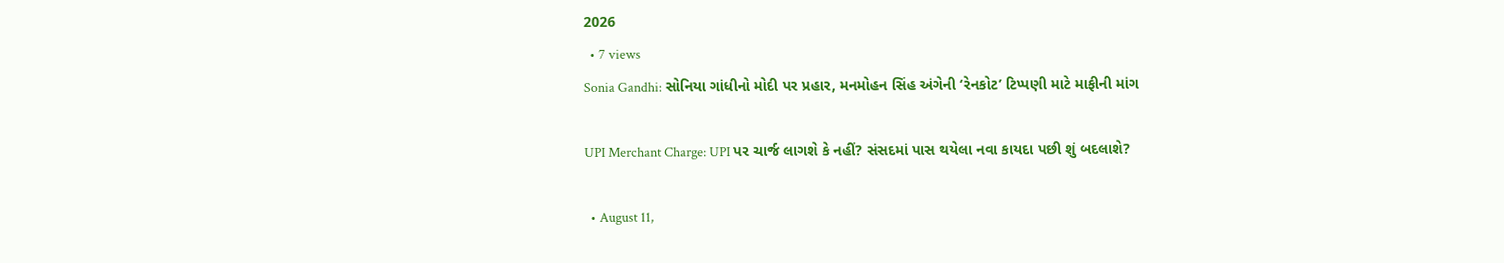2026
  • 7 views
Sonia Gandhi: સોનિયા ગાંધીનો મોદી પર પ્રહાર, મનમોહન સિંહ અંગેની ‘રેનકોટ’ ટિપ્પણી માટે માફીની માંગ

UPI Merchant Charge: UPI પર ચાર્જ લાગશે કે નહીં? સંસદમાં પાસ થયેલા નવા કાયદા પછી શું બદલાશે?

  • August 11,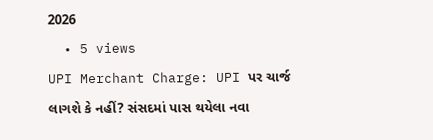2026
  • 5 views
UPI Merchant Charge: UPI પર ચાર્જ લાગશે કે નહીં? સંસદમાં પાસ થયેલા નવા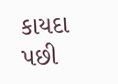કાયદા પછી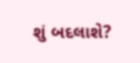શું બદલાશે?